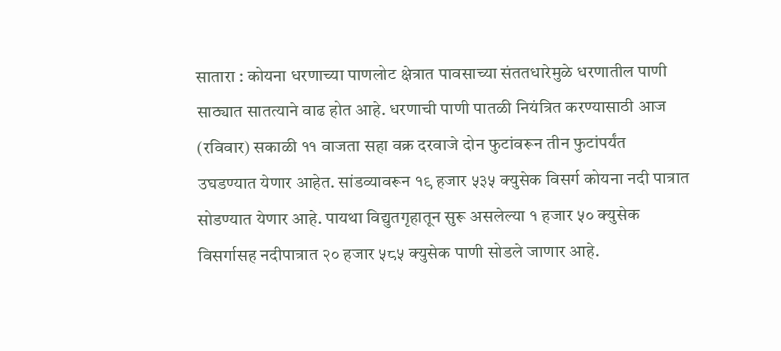सातारा : कोयना धरणाच्या पाणलोट क्षेत्रात पावसाच्या संततधारेमुळे धरणातील पाणी साठ्यात सातत्याने वाढ होत आहे. धरणाची पाणी पातळी नियंत्रित करण्यासाठी आज (रविवार) सकाळी ११ वाजता सहा वक्र दरवाजे दोन फुटांवरून तीन फुटांपर्यंत उघडण्यात येणार आहेत. सांडव्यावरून १९ हजार ५३५ क्युसेक विसर्ग कोयना नदी पात्रात सोडण्यात येणार आहे. पायथा विद्युतगृहातून सुरू असलेल्या १ हजार ५० क्युसेक विसर्गासह नदीपात्रात २० हजार ५८५ क्युसेक पाणी सोडले जाणार आहे.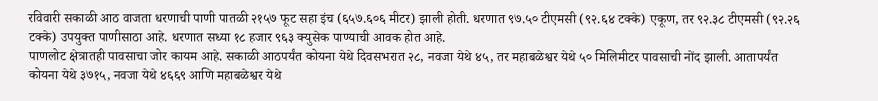रविवारी सकाळी आठ वाजता धरणाची पाणी पातळी २१५७ फूट सहा इंच (६५७.६०६ मीटर) झाली होती. धरणात ९७.५० टीएमसी (९२.६४ टक्के) एकूण, तर ९२.३८ टीएमसी (९२.२६ टक्के) उपयुक्त पाणीसाठा आहे. धरणात सध्या १८ हजार ९६३ क्युसेक पाण्याची आवक होत आहे.
पाणलोट क्षेत्रातही पावसाचा जोर कायम आहे. सकाळी आठपर्यंत कोयना येथे दिवसभरात २८, नवजा येथे ४५, तर महाबळेश्वर येथे ५० मिलिमीटर पावसाची नोंद झाली. आतापर्यंत कोयना येथे ३७१५, नवजा येथे ४६६९ आणि महाबळेश्वर येथे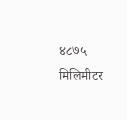४८७५ मिलिमीटर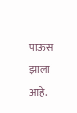पाऊस झाला आहे.